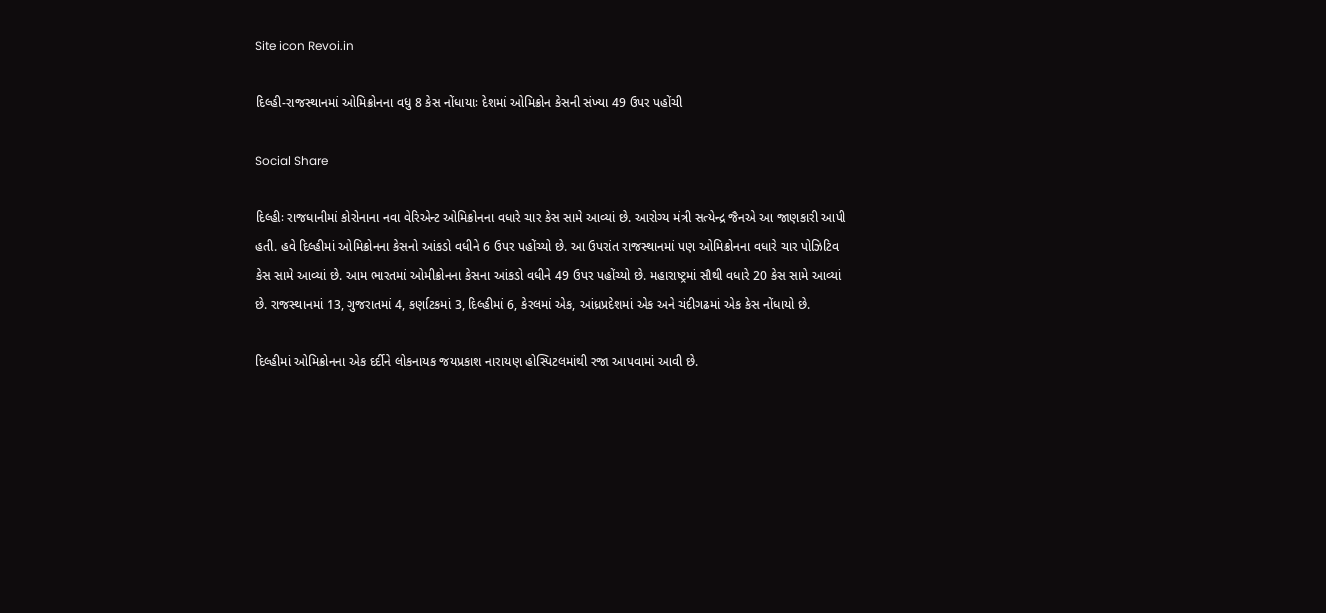Site icon Revoi.in

દિલ્હી-રાજસ્થાનમાં ઓમિક્રોનના વધુ 8 કેસ નોંધાયાઃ દેશમાં ઓમિક્રોન કેસની સંખ્યા 49 ઉપર પહોંચી

Social Share

દિલ્હીઃ રાજધાનીમાં કોરોનાના નવા વેરિએન્ટ ઓમિક્રોનના વધારે ચાર કેસ સામે આવ્યાં છે. આરોગ્ય મંત્રી સત્યેન્દ્ર જૈનએ આ જાણકારી આપી હતી. હવે દિલ્હીમાં ઓમિક્રોનના કેસનો આંકડો વધીને 6 ઉપર પહોંચ્યો છે. આ ઉપરાંત રાજસ્થાનમાં પણ ઓમિક્રોનના વધારે ચાર પોઝિટિવ કેસ સામે આવ્યાં છે. આમ ભારતમાં ઓમીક્રોનના કેસના આંકડો વધીને 49 ઉપર પહોંચ્યો છે. મહારાષ્ટ્રમાં સૌથી વધારે 20 કેસ સામે આવ્યાં છે. રાજસ્થાનમાં 13, ગુજરાતમાં 4, કર્ણાટકમાં 3, દિલ્હીમાં 6, કેરલમાં એક, આંધ્રપ્રદેશમાં એક અને ચંદીગઢમાં એક કેસ નોંધાયો છે.

દિલ્હીમાં ઓમિક્રોનના એક દર્દીને લોકનાયક જયપ્રકાશ નારાયણ હોસ્પિટલમાંથી રજા આપવામાં આવી છે.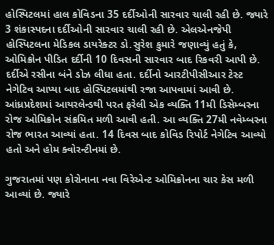હોસ્પિટલમાં હાલ કોવિડના 35 દર્દીઓની સારવાર ચાલી રહી છે. જ્યારે 3 શંકાસ્પદના દર્દીઓની સારવાર ચાલી રહી છે. એલએનજેપી હોસ્પિટલના મેડિકલ ડાયરેક્ટર ડો.સુરેશ કુમારે જણાવ્યું હતું કે, ઓમિક્રોન પીડિત દર્દીની 10 દિવસની સારવાર બાદ રિકવરી આપી છે. દર્દીએ રસીના બંને ડોઝ લીધા હતા. દર્દીનો આરટીપીસીઆર ટેસ્ટ નેગેટિવ આપ્યા બાદ હોસ્પિટલમાંથી રજા આપવામાં આવી છે. આંધ્રપ્રદેશમાં આયરલેન્ડથી પરત ફરેલી એક વ્યક્તિ 11મી ડિસેમ્બરના રોજ ઓમિક્રોન સંક્રમિત મળી આવી હતી. આ વ્યક્તિ 27મી નવેમ્બરના રોજ ભારત આવ્યાં હતા. 14 દિવસ બાદ કોવિડ રિપોર્ટ નેગેટિવ આવ્યો હતો અને હોમ ક્વોરન્ટીનમાં છે.

ગુજરાતમાં પણ કોરોનાના નવા વિરેએન્ટ ઓમિક્રોનના ચાર કેસ મળી આવ્યાં છે. જ્યારે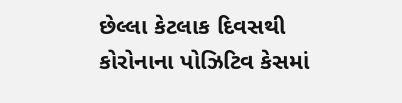છેલ્લા કેટલાક દિવસથી કોરોનાના પોઝિટિવ કેસમાં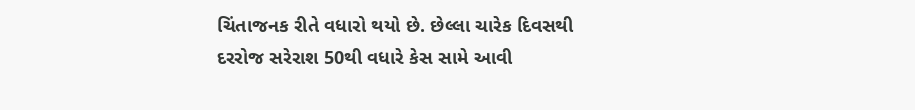ચિંતાજનક રીતે વધારો થયો છે. છેલ્લા ચારેક દિવસથી દરરોજ સરેરાશ 50થી વધારે કેસ સામે આવી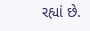રહ્યાં છે.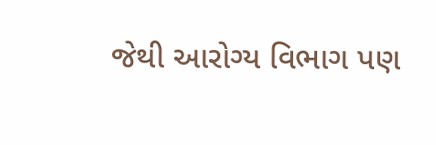જેથી આરોગ્ય વિભાગ પણ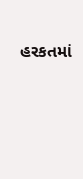હરકતમાં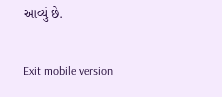આવ્યું છે.

Exit mobile version